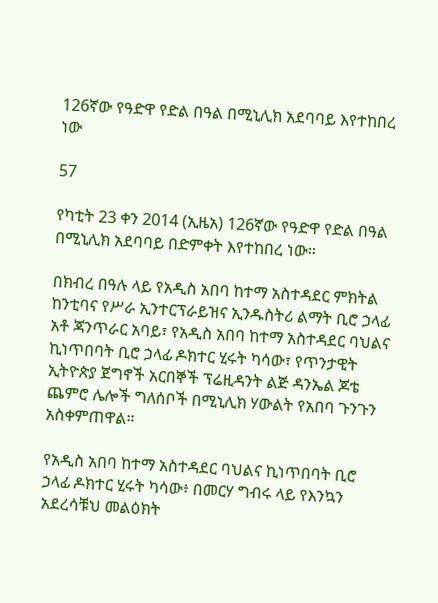126ኛው የዓድዋ የድል በዓል በሚኒሊክ አደባባይ እየተከበረ ነው

57

የካቲት 23 ቀን 2014 (ኢዜአ) 126ኛው የዓድዋ የድል በዓል በሚኒሊክ አደባባይ በድምቀት እየተከበረ ነው።

በክብረ በዓሉ ላይ የአዲስ አበባ ከተማ አስተዳደር ምክትል ከንቲባና የሥራ ኢንተርፕራይዝና ኢንዱስትሪ ልማት ቢሮ ኃላፊ አቶ ጃንጥራር አባይ፣ የአዲስ አበባ ከተማ አስተዳደር ባህልና ኪነጥበባት ቢሮ ኃላፊ ዶክተር ሂሩት ካሳው፣ የጥንታዊት ኢትዮጵያ ጀግኖች አርበኞች ፕሬዚዳንት ልጅ ዳንኤል ጆቴ ጨምሮ ሌሎች ግለሰቦች በሚኒሊክ ሃውልት የአበባ ጉንጉን አስቀምጠዋል።

የአዲስ አበባ ከተማ አስተዳደር ባህልና ኪነጥበባት ቢሮ ኃላፊ ዶክተር ሂሩት ካሳው፥ በመርሃ ግብሩ ላይ የእንኳን አደረሳቹህ መልዕክት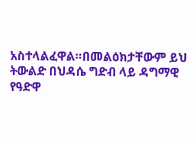አስተላልፈዋል።በመልዕክታቸውም ይህ ትውልድ በህዳሴ ግድብ ላይ ዳግማዊ የዓድዋ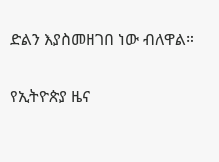ድልን እያስመዘገበ ነው ብለዋል።

የኢትዮጵያ ዜና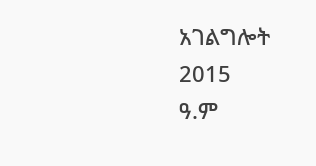አገልግሎት
2015
ዓ.ም